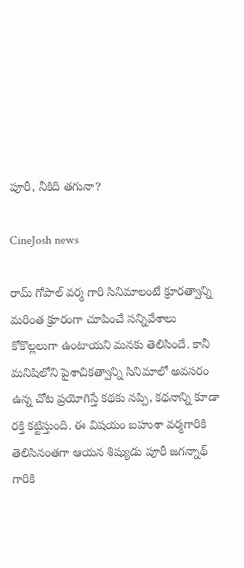పూరీ, నీకిది తగునా?

CineJosh news

రామ్ గోపాల్ వర్మ గారి సినిమాలంటే క్రూరత్వాన్ని మరింత క్రూరంగా చూపించే సన్నివేశాలు కోకొల్లలుగా ఉంటాయని మనకు తెలిసిందే. కానీ మనిషిలోని పైశాచికత్వాన్ని సినిమాలో అవసరం ఉన్న చోట ప్రయోగిస్తే కథకు నప్పి, కథనాన్ని కూడా రక్తి కట్టిస్తుంది. ఈ విషయం బహుశా వర్మగారికి తెలిసినంతగా ఆయన శిష్యుడు పూరీ జగన్నాథ్ గారికి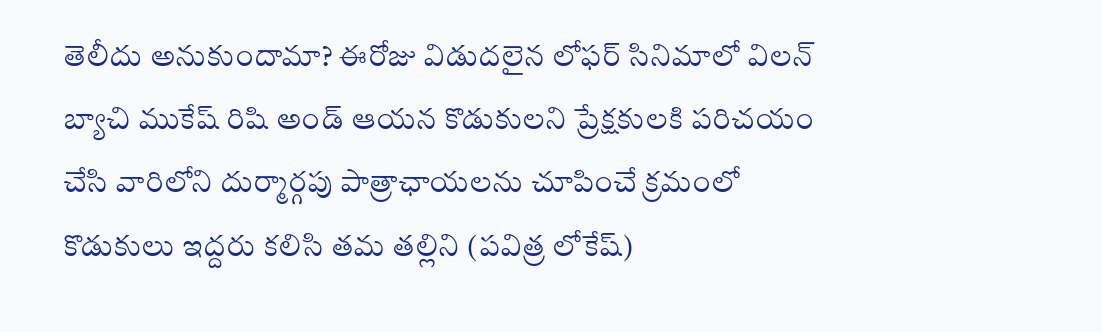తెలీదు అనుకుందామా? ఈరోజు విడుదలైన లోఫర్ సినిమాలో విలన్ బ్యాచి ముకేష్ రిషి అండ్ ఆయన కొడుకులని ప్రేక్షకులకి పరిచయం చేసి వారిలోని దుర్మార్గపు పాత్రాఛాయలను చూపించే క్రమంలో కొడుకులు ఇద్దరు కలిసి తమ తల్లిని (పవిత్ర లోకేష్)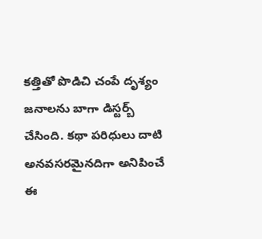కత్తితో పొడిచి చంపే దృశ్యం జనాలను బాగా డిస్టర్బ్ చేసింది. కథా పరిధులు దాటి అనవసరమైనదిగా అనిపించే ఈ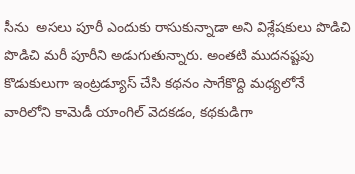సీను  అసలు పూరీ ఎందుకు రాసుకున్నాడా అని విశ్లేషకులు పొడిచి పొడిచి మరీ పూరీని అడుగుతున్నారు. అంతటి ముదనష్టపు కొడుకులుగా ఇంట్రడ్యూస్ చేసి కథనం సాగేకొద్ది మధ్యలోనే వారిలోని కామెడీ యాంగిల్ వెదకడం, కథకుడిగా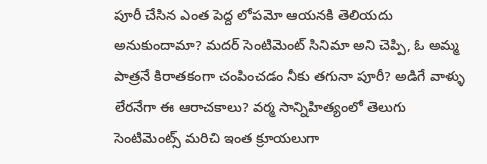పూరీ చేసిన ఎంత పెద్ద లోపమో ఆయనకి తెలియదు అనుకుందామా? మదర్ సెంటిమెంట్ సినిమా అని చెప్పి, ఓ అమ్మ పాత్రనే కిరాతకంగా చంపించడం నీకు తగునా పూరీ? అడిగే వాళ్ళు లేరనేగా ఈ ఆరాచకాలు? వర్మ సాన్నిహిత్యంలో తెలుగు సెంటిమెంట్స్ మరిచి ఇంత క్రూయలుగా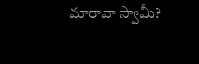మారావా స్వామీ?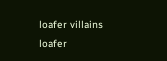loafer villains
loafer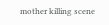mother killing scene